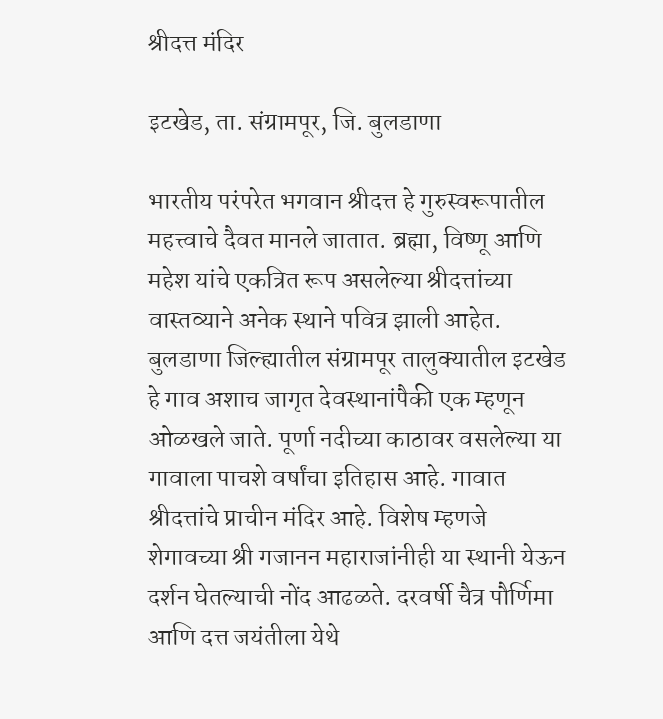श्रीदत्त मंदिर

इटखेड, ता. संग्रामपूर, जि. बुलडाणा

भारतीय परंपरेत भगवान श्रीदत्त हे गुरुस्वरूपातील महत्त्वाचे दैवत मानले जातात. ब्रह्मा, विष्णू आणि महेश यांचे एकत्रित रूप असलेल्या श्रीदत्तांच्या वास्तव्याने अनेक स्थाने पवित्र झाली आहेत. बुलडाणा जिल्ह्यातील संग्रामपूर तालुक्यातील इटखेड हे गाव अशाच जागृत देवस्थानांपैकी एक म्हणून ओळखले जाते. पूर्णा नदीच्या काठावर वसलेल्या या गावाला पाचशे वर्षांचा इतिहास आहे. गावात श्रीदत्तांचे प्राचीन मंदिर आहे. विशेष म्हणजे शेगावच्या श्री गजानन महाराजांनीही या स्थानी येऊन दर्शन घेतल्याची नोंद आढळते. दरवर्षी चैत्र पौर्णिमा आणि दत्त जयंतीला येथे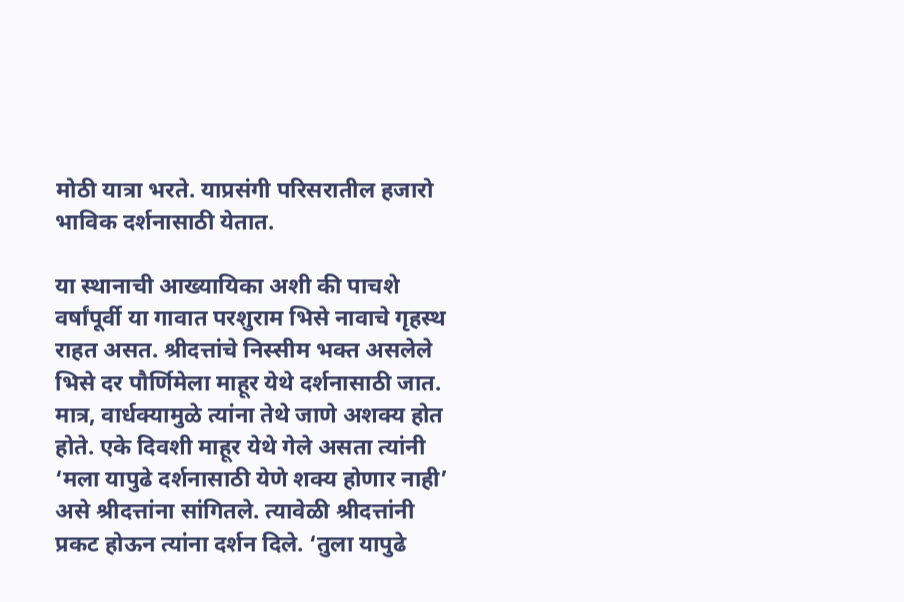मोठी यात्रा भरते. याप्रसंगी परिसरातील हजारो भाविक दर्शनासाठी येतात.

या स्थानाची आख्यायिका अशी की पाचशे वर्षांपूर्वी या गावात परशुराम भिसे नावाचे गृहस्थ राहत असत. श्रीदत्तांचे निस्सीम भक्त असलेले भिसे दर पौर्णिमेला माहूर येथे दर्शनासाठी जात. मात्र, वार्धक्यामुळे त्यांना तेथे जाणे अशक्य होत होते. एके दिवशी माहूर येथे गेले असता त्यांनी ‘मला यापुढे दर्शनासाठी येणे शक्य होणार नाही’ असे श्रीदत्तांना सांगितले. त्यावेळी श्रीदत्तांनी प्रकट होऊन त्यांना दर्शन दिले. ‘तुला यापुढे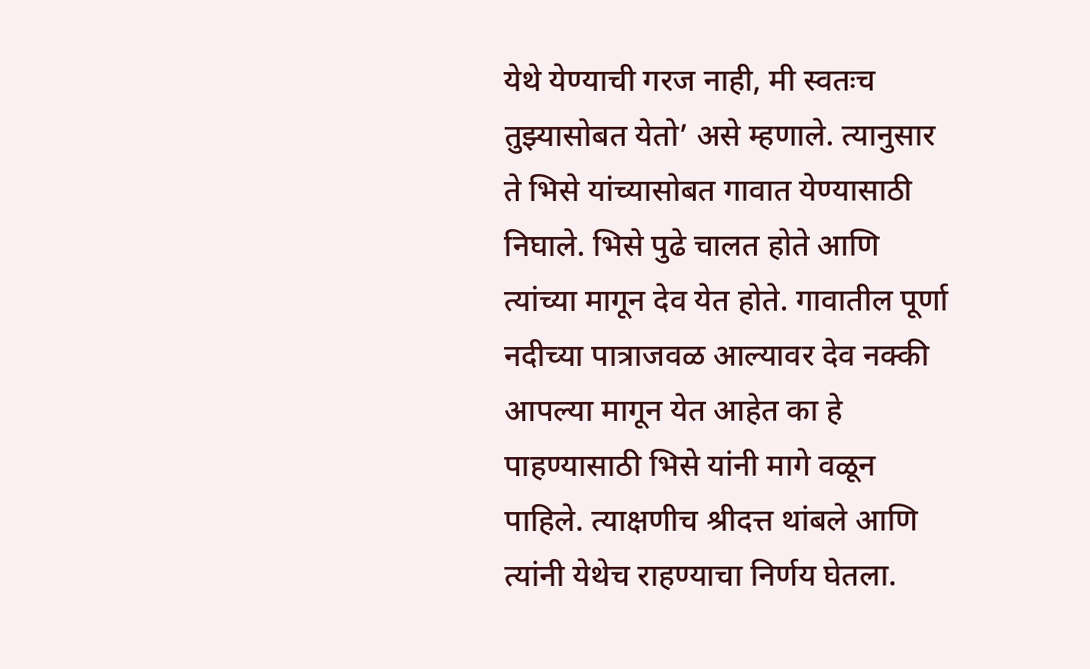येथे येण्याची गरज नाही, मी स्वतःच तुझ्यासोबत येतो’ असे म्हणाले. त्यानुसार ते भिसे यांच्यासोबत गावात येण्यासाठी निघाले. भिसे पुढे चालत होते आणि त्यांच्या मागून देव येत होते. गावातील पूर्णा नदीच्या पात्राजवळ आल्यावर देव नक्की आपल्या मागून येत आहेत का हे पाहण्यासाठी भिसे यांनी मागे वळून पाहिले. त्याक्षणीच श्रीदत्त थांबले आणि त्यांनी येथेच राहण्याचा निर्णय घेतला.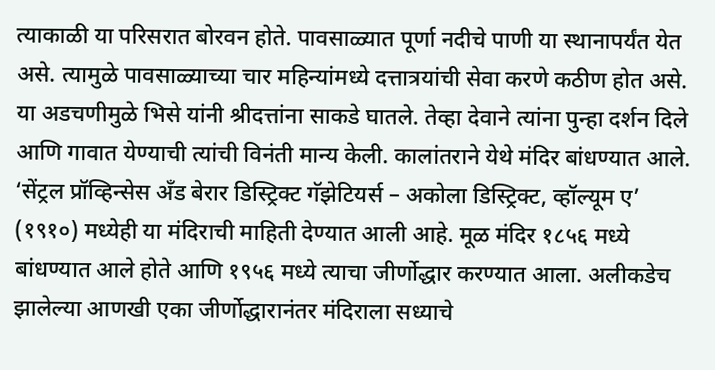त्याकाळी या परिसरात बोरवन होते. पावसाळ्यात पूर्णा नदीचे पाणी या स्थानापर्यंत येत असे. त्यामुळे पावसाळ्याच्या चार महिन्यांमध्ये दत्तात्रयांची सेवा करणे कठीण होत असे. या अडचणीमुळे भिसे यांनी श्रीदत्तांना साकडे घातले. तेव्हा देवाने त्यांना पुन्हा दर्शन दिले आणि गावात येण्याची त्यांची विनंती मान्य केली. कालांतराने येथे मंदिर बांधण्यात आले. ‘सेंट्रल प्रॉव्हिन्सेस अँड बेरार डिस्ट्रिक्ट गॅझेटियर्स – अकोला डिस्ट्रिक्ट, व्हॉल्यूम ए’ (१९१०) मध्येही या मंदिराची माहिती देण्यात आली आहे. मूळ मंदिर १८५६ मध्ये बांधण्यात आले होते आणि १९५६ मध्ये त्याचा जीर्णोद्धार करण्यात आला. अलीकडेच झालेल्या आणखी एका जीर्णोद्धारानंतर मंदिराला सध्याचे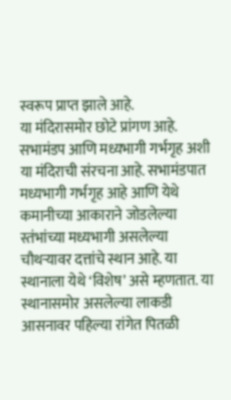स्वरूप प्राप्त झाले आहे.
या मंदिरासमोर छोटे प्रांगण आहे. सभामंडप आणि मध्यभागी गर्भगृह अशी या मंदिराची संरचना आहे. सभामंडपात मध्यभागी गर्भगृह आहे आणि येथे कमानीच्या आकाराने जोडलेल्या स्तंभांच्या मध्यभागी असलेल्या चौथऱ्यावर दत्तांचे स्थान आहे. या स्थानाला येथे ‘विशेष’ असे म्हणतात. या स्थानासमोर असलेल्या लाकडी आसनावर पहिल्या रांगेत पितळी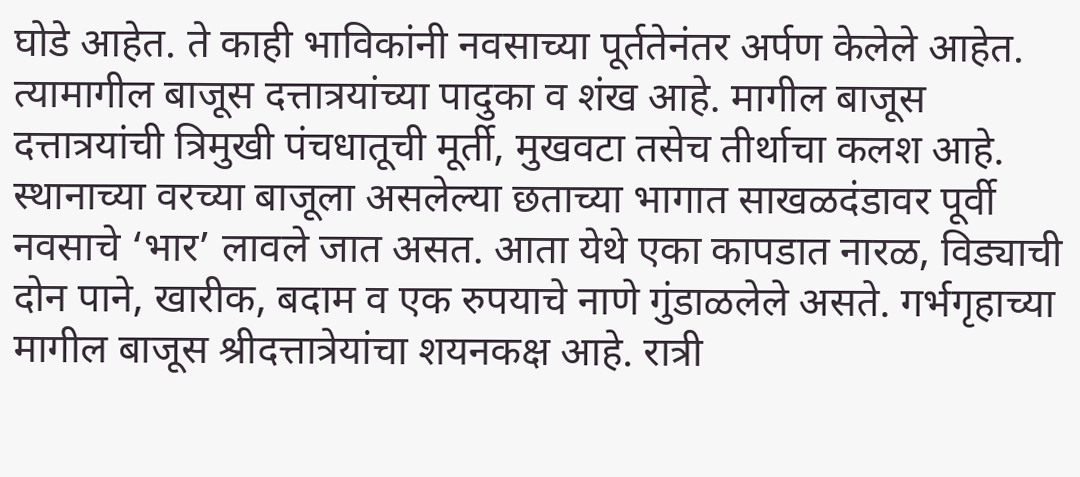घोडे आहेत. ते काही भाविकांनी नवसाच्या पूर्ततेनंतर अर्पण केलेले आहेत. त्यामागील बाजूस दत्तात्रयांच्या पादुका व शंख आहे. मागील बाजूस दत्तात्रयांची त्रिमुखी पंचधातूची मूर्ती, मुखवटा तसेच तीर्थाचा कलश आहे. स्थानाच्या वरच्या बाजूला असलेल्या छताच्या भागात साखळदंडावर पूर्वी नवसाचे ‘भार’ लावले जात असत. आता येथे एका कापडात नारळ, विड्याची दोन पाने, खारीक, बदाम व एक रुपयाचे नाणे गुंडाळलेले असते. गर्भगृहाच्या मागील बाजूस श्रीदत्तात्रेयांचा शयनकक्ष आहे. रात्री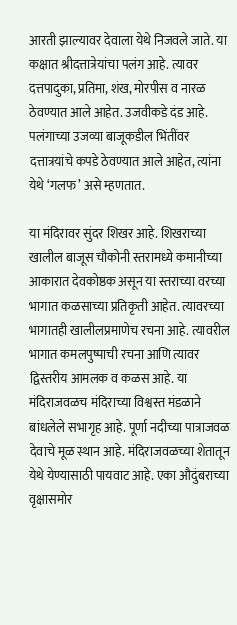आरती झाल्यावर देवाला येथे निजवले जाते. या कक्षात श्रीदत्तात्रेयांचा पलंग आहे. त्यावर दत्तपादुका, प्रतिमा, शंख, मोरपीस व नारळ ठेवण्यात आले आहेत. उजवीकडे दंड आहे. पलंगाच्या उजव्या बाजूकडील भिंतींवर दत्तात्रयांचे कपडे ठेवण्यात आले आहेत, त्यांना येथे ‘गलफ’ असे म्हणतात.

या मंदिरावर सुंदर शिखर आहे. शिखराच्या खालील बाजूस चौकोनी स्तरामध्ये कमानीच्या आकारात देवकोष्ठक असून या स्तराच्या वरच्या भागात कळसाच्या प्रतिकृती आहेत. त्यावरच्या भागातही खालीलप्रमाणेच रचना आहे. त्यावरील भागात कमलपुष्पाची रचना आणि त्यावर द्विस्तरीय आमलक व कळस आहे. या मंदिराजवळच मंदिराच्या विश्वस्त मंडळाने बांधलेले सभागृह आहे. पूर्णा नदीच्या पात्राजवळ देवाचे मूळ स्थान आहे. मंदिराजवळच्या शेतातून येथे येण्यासाठी पायवाट आहे. एका औदुंबराच्या वृक्षासमोर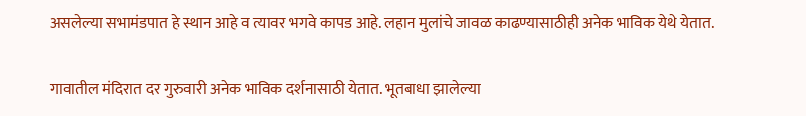असलेल्या सभामंडपात हे स्थान आहे व त्यावर भगवे कापड आहे. लहान मुलांचे जावळ काढण्यासाठीही अनेक भाविक येथे येतात.

गावातील मंदिरात दर गुरुवारी अनेक भाविक दर्शनासाठी येतात. भूतबाधा झालेल्या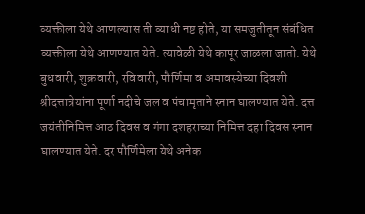व्यक्तीला येथे आणल्यास ती व्याधी नष्ट होते, या समजुतीतून संबंधित व्यक्तीला येथे आणण्यात येते. त्यावेळी येथे कापूर जाळला जातो. येथे बुधवारी, शुक्रवारी, रविवारी, पौर्णिमा व अमावस्येच्या दिवशी श्रीदत्तात्रेयांना पूर्णा नदीचे जल व पंचामृताने स्नान घालण्यात येते. दत्त जयंतीनिमित्त आठ दिवस व गंगा दशहराच्या निमित्त दहा दिवस स्नान घालण्यात येते. दर पौर्णिमेला येथे अनेक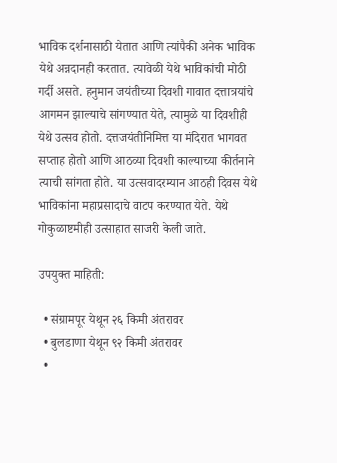भाविक दर्शनासाठी येतात आणि त्यांपैकी अनेक भाविक येथे अन्नदानही करतात. त्यावेळी येथे भाविकांची मोठी गर्दी असते. हनुमान जयंतीच्या दिवशी गावात दत्तात्रयांचे आगमन झाल्याचे सांगण्यात येते, त्यामुळे या दिवशीही येथे उत्सव होतो. दत्तजयंतीनिमित्त या मंदिरात भागवत सप्ताह होतो आणि आठव्या दिवशी काल्याच्या कीर्तनाने त्याची सांगता होते. या उत्सवादरम्यान आठही दिवस येथे भाविकांना महाप्रसादाचे वाटप करण्यात येते. येथे गोकुळाष्टमीही उत्साहात साजरी केली जाते.

उपयुक्त माहिती:

  • संग्रामपूर येथून २६ किमी अंतरावर
  • बुलडाणा येथून ९२ किमी अंतरावर
  •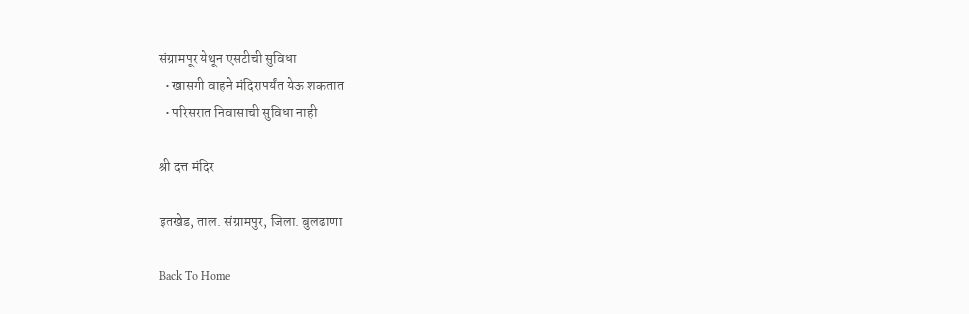संग्रामपूर येथून एसटीची सुविधा
  • खासगी वाहने मंदिरापर्यंत येऊ शकतात
  • परिसरात निवासाची सुविधा नाही

श्री दत्त मंदिर

इतखेड, ताल. संग्रामपुर, जिला. बुलढाणा

Back To Home